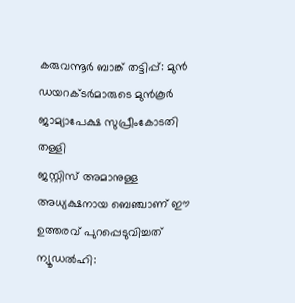കരുവന്നൂർ ബാങ്ക് തട്ടിപ്പ്: മുൻ ഡയറക്ടർമാരുടെ മുൻകൂർ ജാമ്യാപേക്ഷ സുപ്രീംകോടതി തള്ളി
ജസ്റ്റിസ് അമാനുള്ള അധ്യക്ഷനായ ബെഞ്ചാണ് ഈ ഉത്തരവ് പുറപ്പെടുവിച്ചത്
ന്യൂഡൽഹി: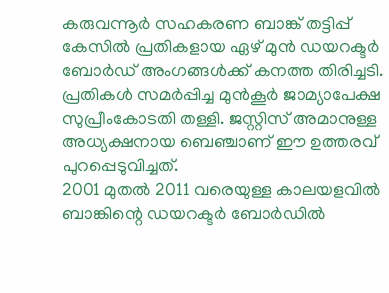കരുവന്നൂർ സഹകരണ ബാങ്ക് തട്ടിപ്പ് കേസിൽ പ്രതികളായ ഏഴ് മുൻ ഡയറക്ടർ ബോർഡ് അംഗങ്ങൾക്ക് കനത്ത തിരിച്ചടി. പ്രതികൾ സമർപ്പിച്ച മുൻകൂർ ജാമ്യാപേക്ഷ സുപ്രീംകോടതി തള്ളി. ജസ്റ്റിസ് അമാനുള്ള അധ്യക്ഷനായ ബെഞ്ചാണ് ഈ ഉത്തരവ് പുറപ്പെടുവിച്ചത്.
2001 മുതൽ 2011 വരെയുള്ള കാലയളവിൽ ബാങ്കിന്റെ ഡയറക്ടർ ബോർഡിൽ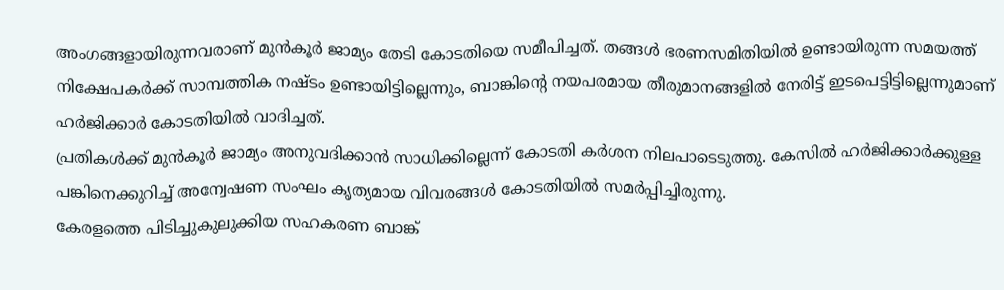അംഗങ്ങളായിരുന്നവരാണ് മുൻകൂർ ജാമ്യം തേടി കോടതിയെ സമീപിച്ചത്. തങ്ങൾ ഭരണസമിതിയിൽ ഉണ്ടായിരുന്ന സമയത്ത് നിക്ഷേപകർക്ക് സാമ്പത്തിക നഷ്ടം ഉണ്ടായിട്ടില്ലെന്നും, ബാങ്കിന്റെ നയപരമായ തീരുമാനങ്ങളിൽ നേരിട്ട് ഇടപെട്ടിട്ടില്ലെന്നുമാണ് ഹർജിക്കാർ കോടതിയിൽ വാദിച്ചത്.
പ്രതികൾക്ക് മുൻകൂർ ജാമ്യം അനുവദിക്കാൻ സാധിക്കില്ലെന്ന് കോടതി കർശന നിലപാടെടുത്തു. കേസിൽ ഹർജിക്കാർക്കുള്ള പങ്കിനെക്കുറിച്ച് അന്വേഷണ സംഘം കൃത്യമായ വിവരങ്ങൾ കോടതിയിൽ സമർപ്പിച്ചിരുന്നു.
കേരളത്തെ പിടിച്ചുകുലുക്കിയ സഹകരണ ബാങ്ക്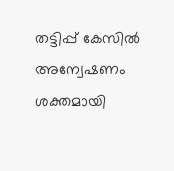തട്ടിപ്പ് കേസിൽ അന്വേഷണം ശക്തമായി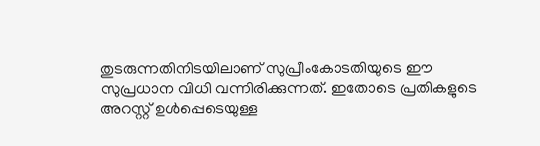തുടരുന്നതിനിടയിലാണ് സുപ്രീംകോടതിയുടെ ഈ സുപ്രധാന വിധി വന്നിരിക്കുന്നത്. ഇതോടെ പ്രതികളുടെ അറസ്റ്റ് ഉൾപ്പെടെയുള്ള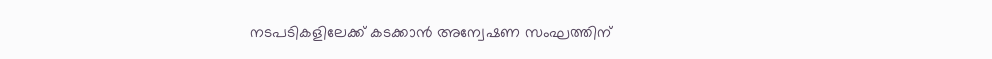നടപടികളിലേക്ക് കടക്കാൻ അന്വേഷണ സംഘത്തിന്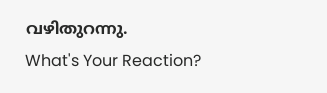വഴിതുറന്നു.
What's Your Reaction?